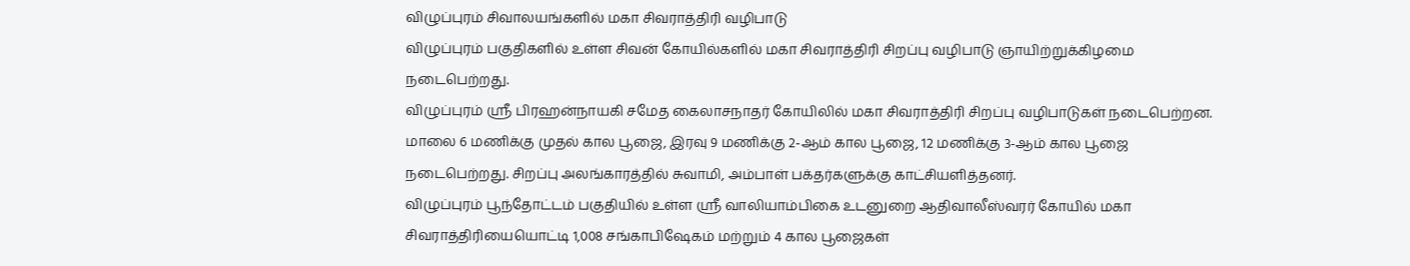விழுப்புரம் சிவாலயங்களில் மகா சிவராத்திரி வழிபாடு
விழுப்புரம் பகுதிகளில் உள்ள சிவன் கோயில்களில் மகா சிவராத்திரி சிறப்பு வழிபாடு ஞாயிற்றுக்கிழமை நடைபெற்றது.
விழுப்புரம் ஸ்ரீ பிரஹன்நாயகி சமேத கைலாசநாதர் கோயிலில் மகா சிவராத்திரி சிறப்பு வழிபாடுகள் நடைபெற்றன. மாலை 6 மணிக்கு முதல் கால பூஜை, இரவு 9 மணிக்கு 2-ஆம் கால பூஜை, 12 மணிக்கு 3-ஆம் கால பூஜை நடைபெற்றது. சிறப்பு அலங்காரத்தில் சுவாமி, அம்பாள் பக்தர்களுக்கு காட்சியளித்தனர்.
விழுப்புரம் பூந்தோட்டம் பகுதியில் உள்ள ஸ்ரீ வாலியாம்பிகை உடனுறை ஆதிவாலீஸ்வரர் கோயில் மகா சிவராத்திரியையொட்டி 1,008 சங்காபிஷேகம் மற்றும் 4 கால பூஜைகள்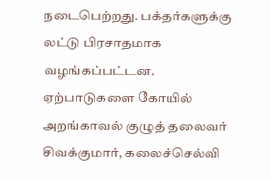நடைபெற்றது. பக்தர்களுக்கு லட்டு பிரசாதமாக வழங்கப்பட்டன.
ஏற்பாடுகளை கோயில் அறங்காவல் குழுத் தலைவர் சிவக்குமார், கலைச்செல்வி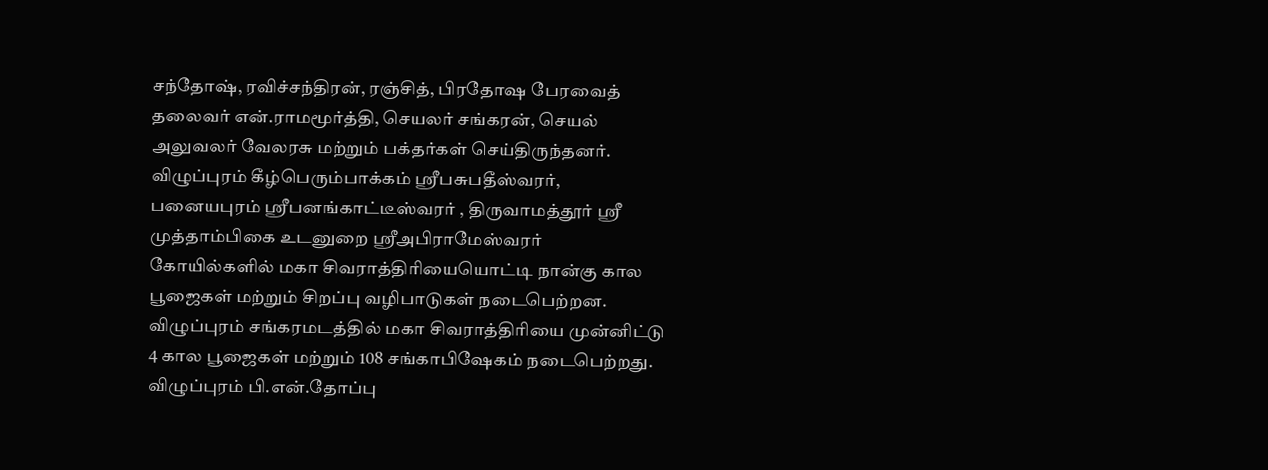சந்தோஷ், ரவிச்சந்திரன், ரஞ்சித், பிரதோஷ பேரவைத் தலைவர் என்.ராமமூர்த்தி, செயலர் சங்கரன், செயல் அலுவலர் வேலரசு மற்றும் பக்தர்கள் செய்திருந்தனர்.
விழுப்புரம் கீழ்பெரும்பாக்கம் ஸ்ரீபசுபதீஸ்வரர், பனையபுரம் ஸ்ரீபனங்காட்டீஸ்வரர் , திருவாமத்தூர் ஸ்ரீ முத்தாம்பிகை உடனுறை ஸ்ரீஅபிராமேஸ்வரர் கோயில்களில் மகா சிவராத்திரியையொட்டி நான்கு கால பூஜைகள் மற்றும் சிறப்பு வழிபாடுகள் நடைபெற்றன.
விழுப்புரம் சங்கரமடத்தில் மகா சிவராத்திரியை முன்னிட்டு 4 கால பூஜைகள் மற்றும் 108 சங்காபிஷேகம் நடைபெற்றது.
விழுப்புரம் பி.என்.தோப்பு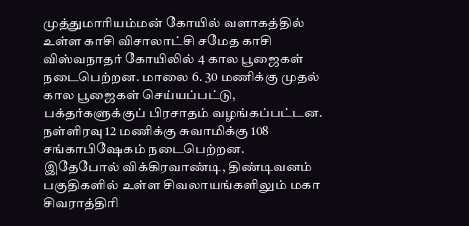முத்துமாரியம்மன் கோயில் வளாகத்தில் உள்ள காசி விசாலாட்சி சமேத காசி விஸ்வநாதர் கோயிலில் 4 கால பூஜைகள் நடைபெற்றன. மாலை 6. 30 மணிக்கு முதல் கால பூஜைகள் செய்யப்பட்டு, பக்தர்களுக்குப் பிரசாதம் வழங்கப்பட்டன. நள்ளிரவு 12 மணிக்கு சுவாமிக்கு 108 சங்காபிஷேகம் நடைபெற்றன.
இதேபோல் விக்கிரவாண்டி, திண்டிவனம் பகுதிகளில் உள்ள சிவலாயங்களிலும் மகா சிவராத்திரி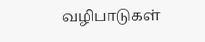வழிபாடுகள்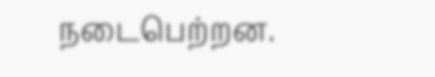நடைபெற்றன.